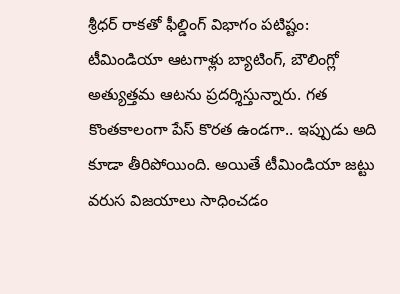శ్రీధర్ రాకతో ఫీల్డింగ్ విభాగం పటిష్టం:
టీమిండియా ఆటగాళ్లు బ్యాటింగ్, బౌలింగ్లో అత్యుత్తమ ఆటను ప్రదర్శిస్తున్నారు. గత కొంతకాలంగా పేస్ కొరత ఉండగా.. ఇప్పుడు అది కూడా తీరిపోయింది. అయితే టీమిండియా జట్టు వరుస విజయాలు సాధించడం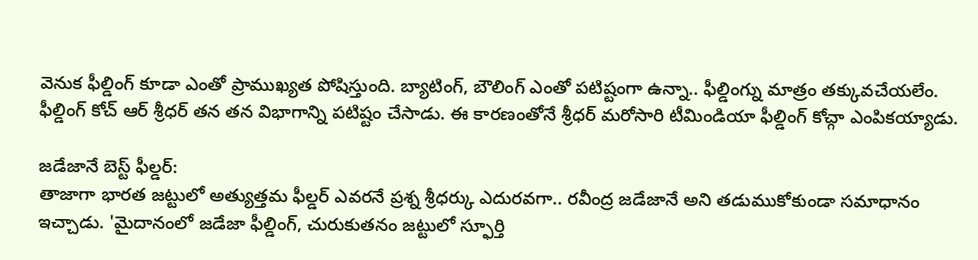వెనుక ఫీల్డింగ్ కూడా ఎంతో ప్రాముఖ్యత పోషిస్తుంది. బ్యాటింగ్, బౌలింగ్ ఎంతో పటిష్టంగా ఉన్నా.. ఫీల్డింగ్ను మాత్రం తక్కువచేయలేం. ఫీల్డింగ్ కోచ్ ఆర్ శ్రీధర్ తన తన విభాగాన్ని పటిష్టం చేసాడు. ఈ కారణంతోనే శ్రీధర్ మరోసారి టీమిండియా ఫీల్డింగ్ కోచ్గా ఎంపికయ్యాడు.

జడేజానే బెస్ట్ ఫీల్డర్:
తాజాగా భారత జట్టులో అత్యుత్తమ ఫీల్డర్ ఎవరనే ప్రశ్న శ్రీధర్కు ఎదురవగా.. రవీంద్ర జడేజానే అని తడుముకోకుండా సమాధానం ఇచ్చాడు. 'మైదానంలో జడేజా ఫీల్డింగ్, చురుకుతనం జట్టులో స్ఫూర్తి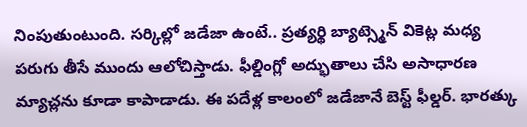నింపుతుంటుంది. సర్కిల్లో జడేజా ఉంటే.. ప్రత్యర్థి బ్యాట్స్మెన్ వికెట్ల మధ్య పరుగు తీసే ముందు ఆలోచిస్తాడు. ఫీల్డింగ్లో అద్భుతాలు చేసి అసాధారణ మ్యాచ్లను కూడా కాపాడాడు. ఈ పదేళ్ల కాలంలో జడేజానే బెస్ట్ ఫీల్డర్. భారత్కు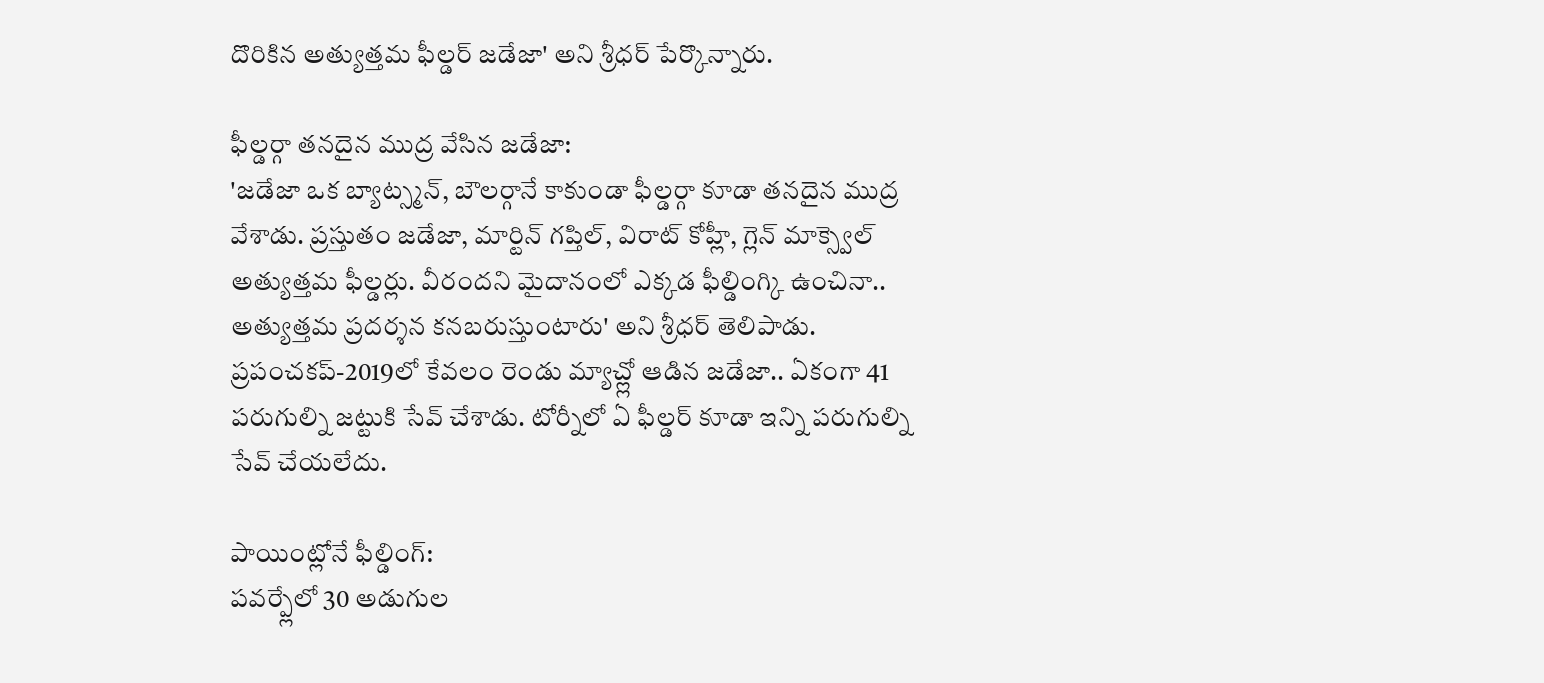దొరికిన అత్యుత్తమ ఫీల్డర్ జడేజా' అని శ్రీధర్ పేర్కొన్నారు.

ఫీల్డర్గా తనదైన ముద్ర వేసిన జడేజా:
'జడేజా ఒక బ్యాట్స్మన్, బౌలర్గానే కాకుండా ఫీల్డర్గా కూడా తనదైన ముద్ర వేశాడు. ప్రస్తుతం జడేజా, మార్టిన్ గప్తిల్, విరాట్ కోహ్లీ, గ్లెన్ మాక్స్వెల్ అత్యుత్తమ ఫీల్డర్లు. వీరందని మైదానంలో ఎక్కడ ఫీల్డింగ్కి ఉంచినా.. అత్యుత్తమ ప్రదర్శన కనబరుస్తుంటారు' అని శ్రీధర్ తెలిపాడు. ప్రపంచకప్-2019లో కేవలం రెండు మ్యాచ్ల్లో ఆడిన జడేజా.. ఏకంగా 41 పరుగుల్ని జట్టుకి సేవ్ చేశాడు. టోర్నీలో ఏ ఫీల్డర్ కూడా ఇన్ని పరుగుల్ని సేవ్ చేయలేదు.

పాయింట్లోనే ఫీల్డింగ్:
పవర్ప్లేలో 30 అడుగుల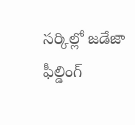సర్కిల్లో జడేజా ఫీల్డింగ్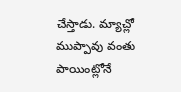చేస్తాడు. మ్యాచ్లో ముప్పావు వంతు పాయింట్లోనే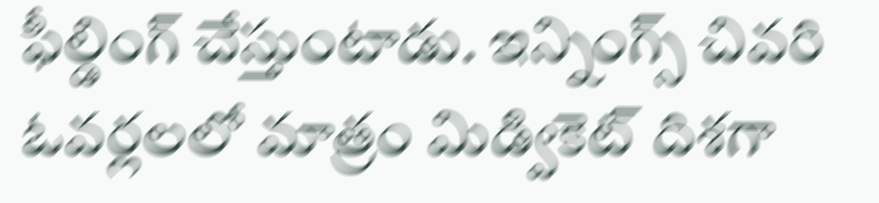ఫీల్డింగ్ చేస్తుంటాడు. ఇన్నింగ్స్ చివరి ఓవర్లలలో మాత్రం మిడ్వికెట్ దిశగా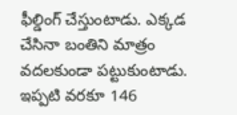ఫీల్డింగ్ చేస్తుంటాడు. ఎక్కడ చేసినా బంతిని మాత్రం వదలకుండా పట్టుకుంటాడు. ఇప్పటి వరకూ 146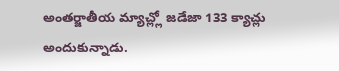అంతర్జాతీయ మ్యాచ్ల్లో జడేజా 133 క్యాచ్లు అందుకున్నాడు.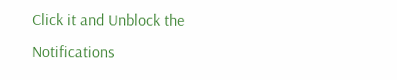Click it and Unblock the Notifications